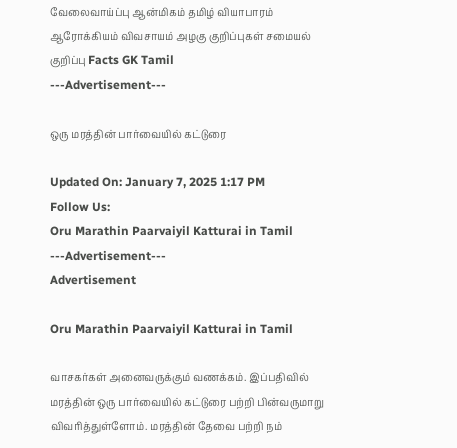வேலைவாய்ப்பு ஆன்மிகம் தமிழ் வியாபாரம் ஆரோக்கியம் விவசாயம் அழகு குறிப்புகள் சமையல் குறிப்பு Facts GK Tamil
---Advertisement---

ஒரு மரத்தின் பார்வையில் கட்டுரை

Updated On: January 7, 2025 1:17 PM
Follow Us:
Oru Marathin Paarvaiyil Katturai in Tamil
---Advertisement---
Advertisement

Oru Marathin Paarvaiyil Katturai in Tamil

வாசகர்கள் அனைவருக்கும் வணக்கம். இப்பதிவில் மரத்தின் ஒரு பார்வையில் கட்டுரை பற்றி பின்வருமாறு விவரித்துள்ளோம். மரத்தின் தேவை பற்றி நம்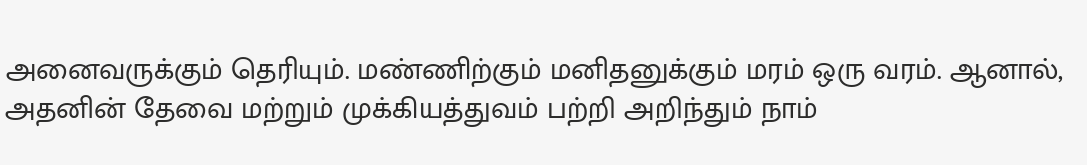அனைவருக்கும் தெரியும். மண்ணிற்கும் மனிதனுக்கும் மரம் ஒரு வரம். ஆனால், அதனின் தேவை மற்றும் முக்கியத்துவம் பற்றி அறிந்தும் நாம்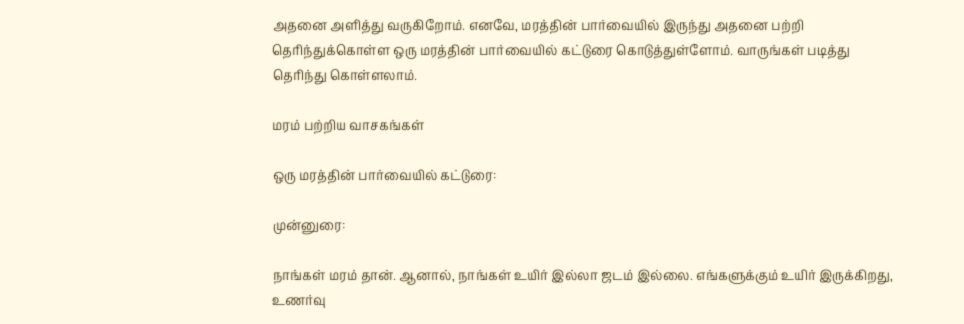அதனை அளித்து வருகிறோம். எனவே, மரத்தின் பார்வையில் இருந்து அதனை பற்றி தெரிந்துக்கொள்ள ஒரு மரத்தின் பார்வையில் கட்டுரை கொடுத்துள்ளோம். வாருங்கள் படித்து தெரிந்து கொள்ளலாம்.

மரம் பற்றிய வாசகங்கள்

ஒரு மரத்தின் பார்வையில் கட்டுரை:

முன்னுரை:

நாங்கள் மரம் தான். ஆனால், நாங்கள் உயிர் இல்லா ஜடம் இல்லை. எங்களுக்கும் உயிர் இருக்கிறது, உணர்வு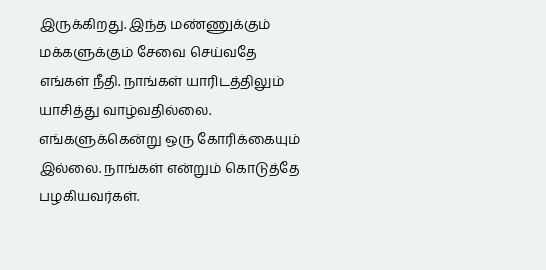இருக்கிறது. இந்த மண்ணுக்கும் மக்களுக்கும் சேவை செய்வதே எங்கள் நீதி. நாங்கள் யாரிடத்திலும் யாசித்து வாழ்வதில்லை. எங்களுக்கென்று ஒரு கோரிக்கையும் இல்லை. நாங்கள் என்றும் கொடுத்தே பழகியவர்கள்.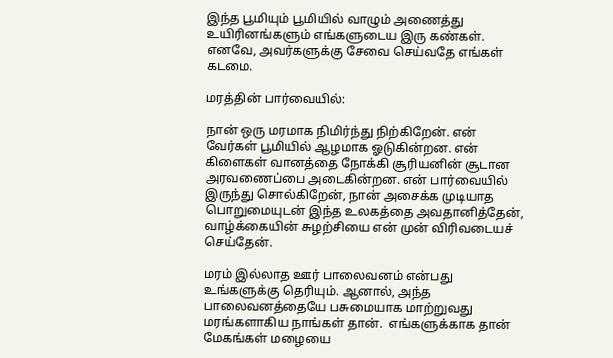இந்த பூமியும் பூமியில் வாழும் அணைத்து உயிரினங்களும் எங்களுடைய இரு கண்கள். எனவே, அவர்களுக்கு சேவை செய்வதே எங்கள் கடமை.

மரத்தின் பார்வையில்:

நான் ஒரு மரமாக நிமிர்ந்து நிற்கிறேன். என் வேர்கள் பூமியில் ஆழமாக ஓடுகின்றன. என் கிளைகள் வானத்தை நோக்கி சூரியனின் சூடான அரவணைப்பை அடைகின்றன. என் பார்வையில் இருந்து சொல்கிறேன், நான் அசைக்க முடியாத பொறுமையுடன் இந்த உலகத்தை அவதானித்தேன், வாழ்க்கையின் சுழற்சியை என் முன் விரிவடையச் செய்தேன்.

மரம் இல்லாத ஊர் பாலைவனம் என்பது உங்களுக்கு தெரியும். ஆனால், அந்த பாலைவனத்தையே பசுமையாக மாற்றுவது மரங்களாகிய நாங்கள் தான்.  எங்களுக்காக தான் மேகங்கள் மழையை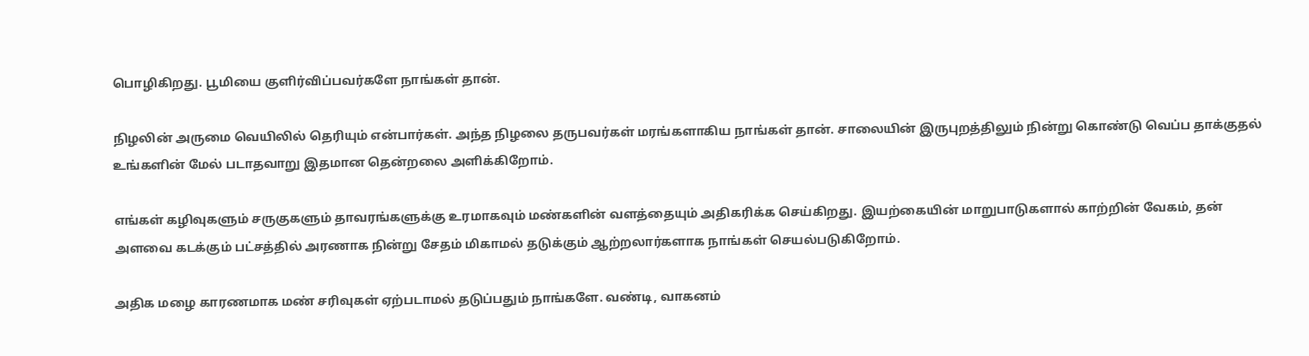பொழிகிறது. பூமியை குளிர்விப்பவர்களே நாங்கள் தான்.

நிழலின் அருமை வெயிலில் தெரியும் என்பார்கள். அந்த நிழலை தருபவர்கள் மரங்களாகிய நாங்கள் தான். சாலையின் இருபுறத்திலும் நின்று கொண்டு வெப்ப தாக்குதல் உங்களின் மேல் படாதவாறு இதமான தென்றலை அளிக்கிறோம்.

எங்கள் கழிவுகளும் சருகுகளும் தாவரங்களுக்கு உரமாகவும் மண்களின் வளத்தையும் அதிகரிக்க செய்கிறது. இயற்கையின் மாறுபாடுகளால் காற்றின் வேகம், தன் அளவை கடக்கும் பட்சத்தில் அரணாக நின்று சேதம் மிகாமல் தடுக்கும் ஆற்றலார்களாக நாங்கள் செயல்படுகிறோம்.

அதிக மழை காரணமாக மண் சரிவுகள் ஏற்படாமல் தடுப்பதும் நாங்களே. வண்டி, வாகனம்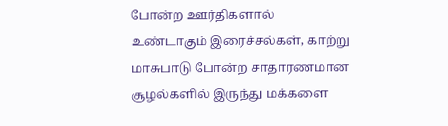போன்ற ஊர்திகளால் உண்டாகும் இரைச்சல்கள், காற்று மாசுபாடு போன்ற சாதாரணமான சூழல்களில் இருந்து மக்களை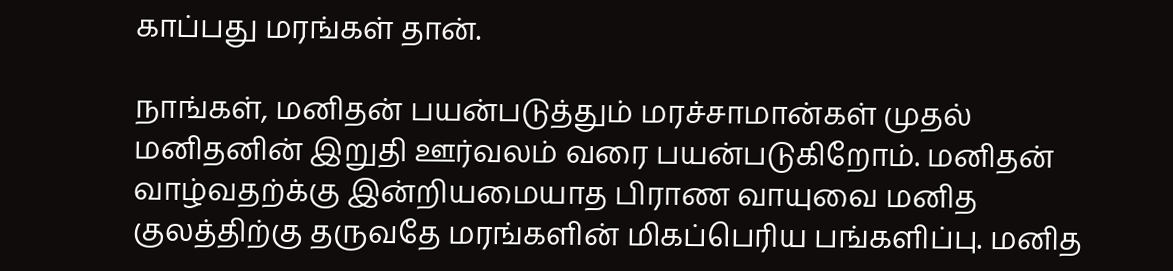காப்பது மரங்கள் தான்.

நாங்கள், மனிதன் பயன்படுத்தும் மரச்சாமான்கள் முதல் மனிதனின் இறுதி ஊர்வலம் வரை பயன்படுகிறோம். மனிதன் வாழ்வதற்க்கு இன்றியமையாத பிராண வாயுவை மனித குலத்திற்கு தருவதே மரங்களின் மிகப்பெரிய பங்களிப்பு. மனித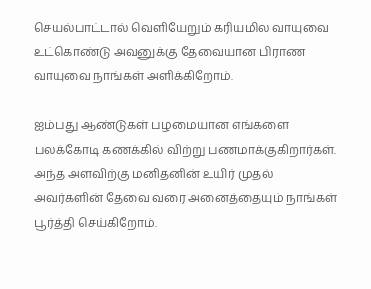செயல்பாட்டால் வெளியேறும் கரியமில வாயுவை உட்கொண்டு அவனுக்கு தேவையான பிராண வாயுவை நாங்கள் அளிக்கிறோம்.

ஐம்பது ஆண்டுகள் பழமையான எங்களை பலக்கோடி கணக்கில் விற்று பணமாக்குகிறார்கள். அந்த அளவிற்கு மனிதனின் உயிர் முதல் அவர்களின் தேவை வரை அனைத்தையும் நாங்கள் பூர்த்தி செய்கிறோம்.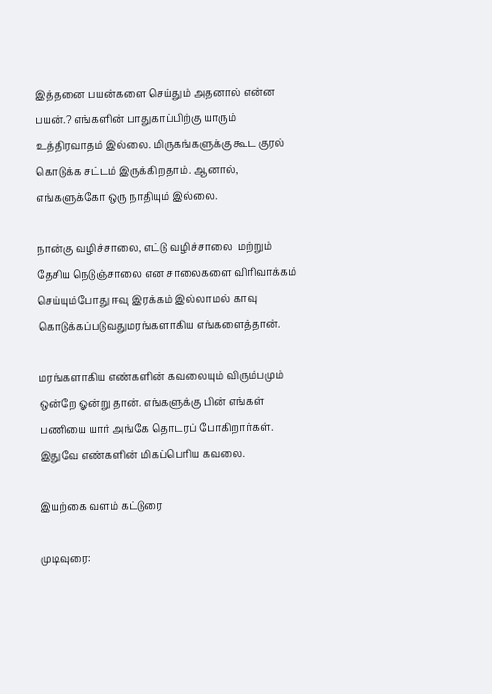இத்தனை பயன்களை செய்தும் அதனால் என்ன பயன்.? எங்களின் பாதுகாப்பிற்கு யாரும் உத்திரவாதம் இல்லை. மிருகங்களுக்கு கூட குரல் கொடுக்க சட்டம் இருக்கிறதாம். ஆனால், எங்களுக்கோ ஒரு நாதியும் இல்லை.

நான்கு வழிச்சாலை, எட்டு வழிச்சாலை  மற்றும் தேசிய நெடுஞ்சாலை என சாலைகளை விரிவாக்கம் செய்யும்போது ஈவு இரக்கம் இல்லாமல் காவு கொடுக்கப்படுவதுமரங்களாகிய எங்களைத்தான்.

மரங்களாகிய எண்களின் கவலையும் விரும்பமும் ஒன்றே ஓன்று தான். எங்களுக்கு பின் எங்கள் பணியை யார் அங்கே தொடரப் போகிறார்கள். இதுவே எண்களின் மிகப்பெரிய கவலை.

இயற்கை வளம் கட்டுரை

முடிவுரை: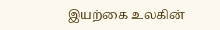இயற்கை உலகின்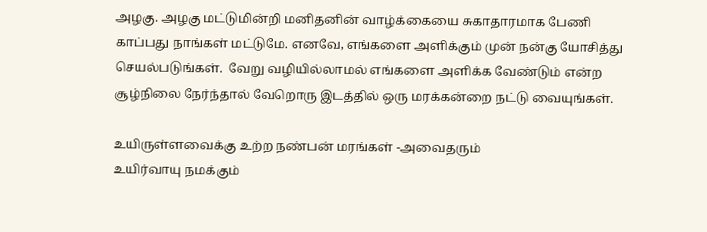அழகு. அழகு மட்டுமின்றி மனிதனின் வாழ்க்கையை சுகாதாரமாக பேணி காப்பது நாங்கள் மட்டுமே. எனவே, எங்களை அளிக்கும் முன் நன்கு யோசித்து செயல்படுங்கள்.  வேறு வழியில்லாமல் எங்களை அளிக்க வேண்டும் என்ற சூழ்நிலை நேர்ந்தால் வேறொரு இடத்தில் ஒரு மரக்கன்றை நட்டு வையுங்கள்.

உயிருள்ளவைக்கு உற்ற நண்பன் மரங்கள் -அவைதரும்
உயிர்வாயு நமக்கும்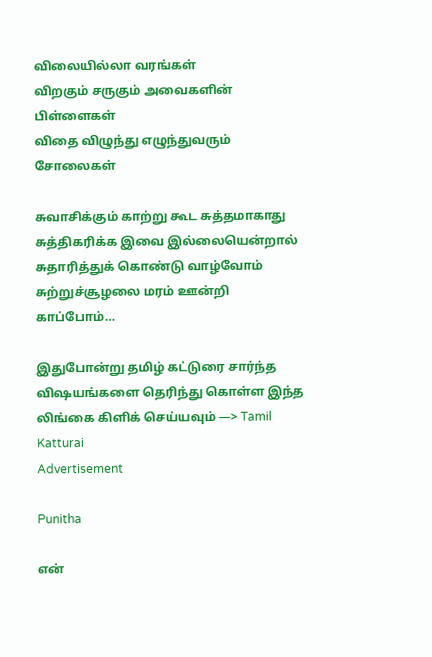விலையில்லா வரங்கள்
விறகும் சருகும் அவைகளின்
பிள்ளைகள்
விதை விழுந்து எழுந்துவரும் சோலைகள்

சுவாசிக்கும் காற்று கூட சுத்தமாகாது
சுத்திகரிக்க இவை இல்லையென்றால்
சுதாரித்துக் கொண்டு வாழ்வோம்
சுற்றுச்சூழலை மரம் ஊன்றி காப்போம்…

இதுபோன்று தமிழ் கட்டுரை சார்ந்த விஷயங்களை தெரிந்து கொள்ள இந்த லிங்கை கிளிக் செய்யவும் —> Tamil  Katturai
Advertisement

Punitha

என்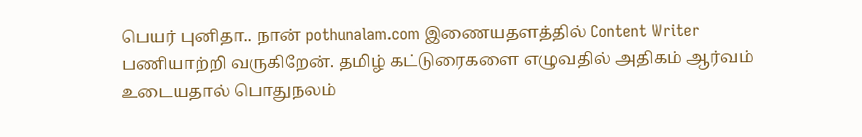பெயர் புனிதா.. நான் pothunalam.com இணையதளத்தில் Content Writer பணியாற்றி வருகிறேன். தமிழ் கட்டுரைகளை எழுவதில் அதிகம் ஆர்வம் உடையதால் பொதுநலம்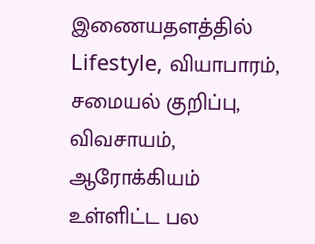இணையதளத்தில் Lifestyle, வியாபாரம், சமையல் குறிப்பு, விவசாயம், ஆரோக்கியம் உள்ளிட்ட பல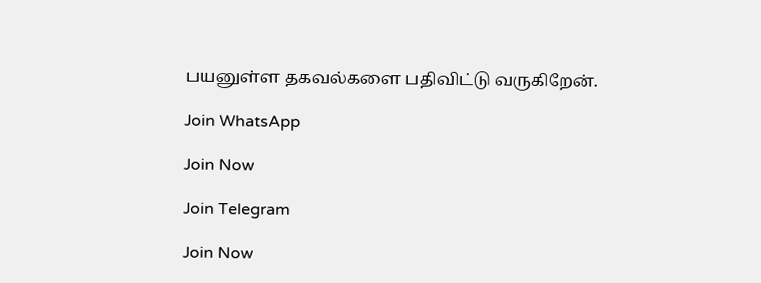பயனுள்ள தகவல்களை பதிவிட்டு வருகிறேன்.

Join WhatsApp

Join Now

Join Telegram

Join Now